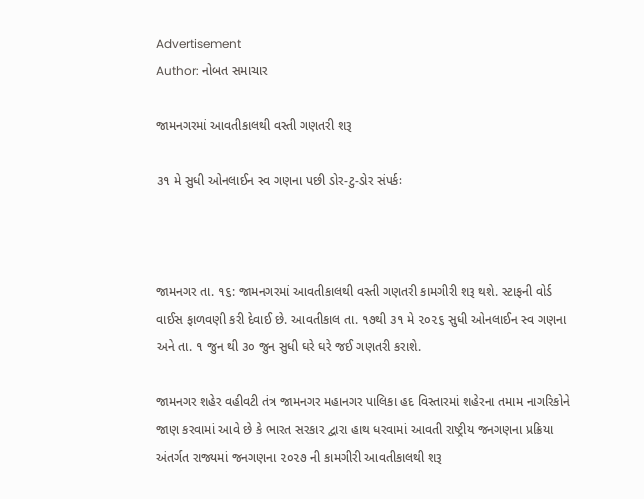Advertisement
Author: નોબત સમાચાર

જામનગરમાં આવતીકાલથી વસ્તી ગણતરી શરૂ

૩૧ મે સુધી ઓનલાઈન સ્વ ગણના પછી ડોર-ટુ-ડોર સંપર્કઃ



જામનગર તા. ૧૬: જામનગરમાં આવતીકાલથી વસ્તી ગણતરી કામગીરી શરૂ થશે. સ્ટાફની વોર્ડ વાઈસ ફાળવણી કરી દેવાઈ છે. આવતીકાલ તા. ૧૭થી ૩૧ મે ૨૦૨૬ સુધી ઓનલાઈન સ્વ ગણના અને તા. ૧ જુન થી ૩૦ જુન સુધી ઘરે ઘરે જઈ ગણતરી કરાશે.

જામનગર શહેર વહીવટી તંત્ર જામનગર મહાનગર પાલિકા હદ વિસ્તારમાં શહેરના તમામ નાગરિકોને જાણ કરવામાં આવે છે કે ભારત સરકાર દ્વારા હાથ ધરવામાં આવતી રાષ્ટ્રીય જનગણના પ્રક્રિયા અંતર્ગત રાજ્યમાં જનગણના ૨૦૨૭ ની કામગીરી આવતીકાલથી શરૂ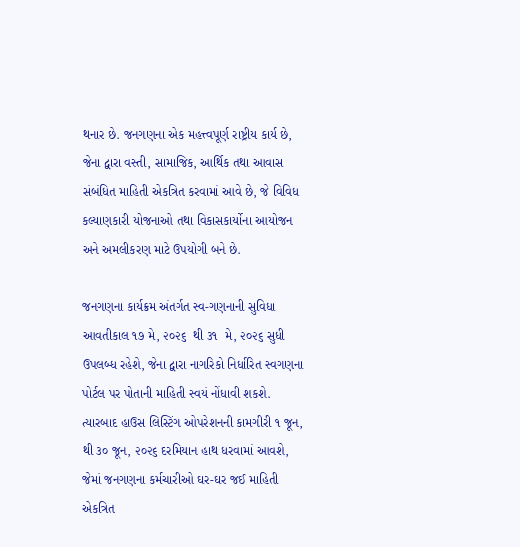થનાર છે. જનગણના એક મહત્ત્વપૂર્ણ રાષ્ટ્રીય કાર્ય છે, જેના દ્વારા વસ્તી, સામાજિક, આર્થિક તથા આવાસ સંબંધિત માહિતી એકત્રિત કરવામાં આવે છે, જે વિવિધ કલ્યાણકારી યોજનાઓ તથા વિકાસકાર્યોના આયોજન અને અમલીકરણ માટે ઉપયોગી બને છે.

જનગણના કાર્યક્રમ અંતર્ગત સ્વ-ગણનાની સુવિધા આવતીકાલ ૧૭ મે, ૨૦૨૬  થી ૩૧  મે, ૨૦૨૬ સુધી ઉપલબ્ધ રહેશે, જેના દ્વારા નાગરિકો નિર્ધારિત સ્વગણના પોર્ટલ પર પોતાની માહિતી સ્વયં નોંધાવી શકશે. ત્યારબાદ હાઉસ લિસ્ટિંગ ઓપરેશનની કામગીરી ૧ જૂન, થી ૩૦ જૂન, ૨૦૨૬ દરમિયાન હાથ ધરવામાં આવશે, જેમાં જનગણના કર્મચારીઓ ઘર-ઘર જઈ માહિતી એકત્રિત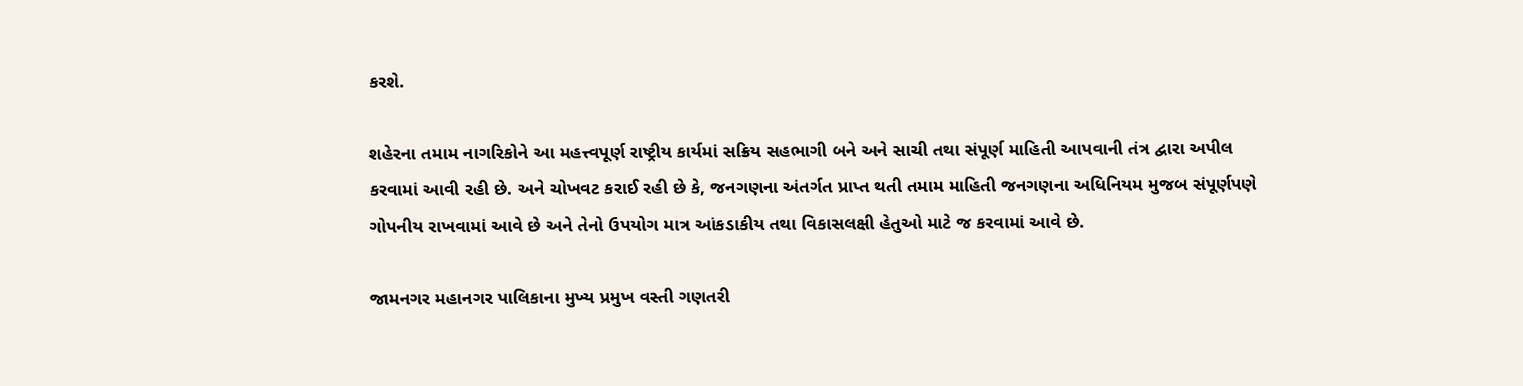કરશે.

શહેરના તમામ નાગરિકોને આ મહત્ત્વપૂર્ણ રાષ્ટ્રીય કાર્યમાં સક્રિય સહભાગી બને અને સાચી તથા સંપૂર્ણ માહિતી આપવાની તંત્ર દ્વારા અપીલ કરવામાં આવી રહી છે. અને ચોખવટ કરાઈ રહી છે કે, જનગણના અંતર્ગત પ્રાપ્ત થતી તમામ માહિતી જનગણના અધિનિયમ મુજબ સંપૂર્ણપણે ગોપનીય રાખવામાં આવે છે અને તેનો ઉપયોગ માત્ર આંકડાકીય તથા વિકાસલક્ષી હેતુઓ માટે જ કરવામાં આવે છે.

જામનગર મહાનગર પાલિકાના મુખ્ય પ્રમુખ વસ્તી ગણતરી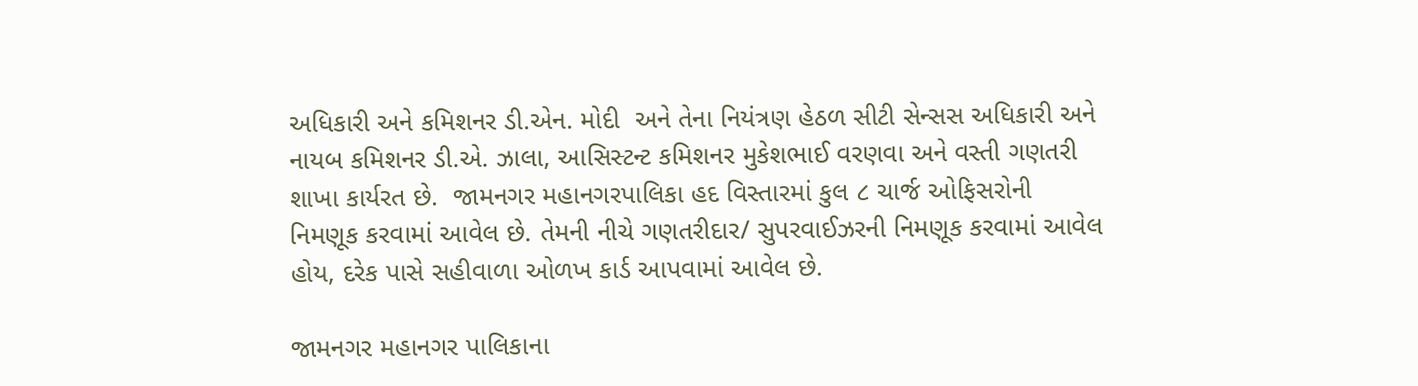અધિકારી અને કમિશનર ડી.એન. મોદી  અને તેના નિયંત્રણ હેઠળ સીટી સેન્સસ અધિકારી અને નાયબ કમિશનર ડી.એ. ઝાલા, આસિસ્ટન્ટ કમિશનર મુકેશભાઈ વરણવા અને વસ્તી ગણતરી શાખા કાર્યરત છે.  જામનગર મહાનગરપાલિકા હદ વિસ્તારમાં કુલ ૮ ચાર્જ ઓફિસરોની નિમણૂક કરવામાં આવેલ છે. તેમની નીચે ગણતરીદાર/ સુપરવાઈઝરની નિમણૂક કરવામાં આવેલ હોય, દરેક પાસે સહીવાળા ઓળખ કાર્ડ આપવામાં આવેલ છે.

જામનગર મહાનગર પાલિકાના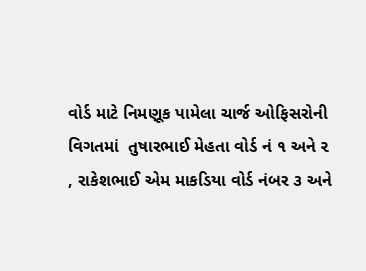વોર્ડ માટે નિમણૂક પામેલા ચાર્જ ઓફિસરોની વિગતમાં  તુષારભાઈ મેહતા વોર્ડ નં ૧ અને ૨ , રાકેશભાઈ એમ માકડિયા વોર્ડ નંબર ૩ અને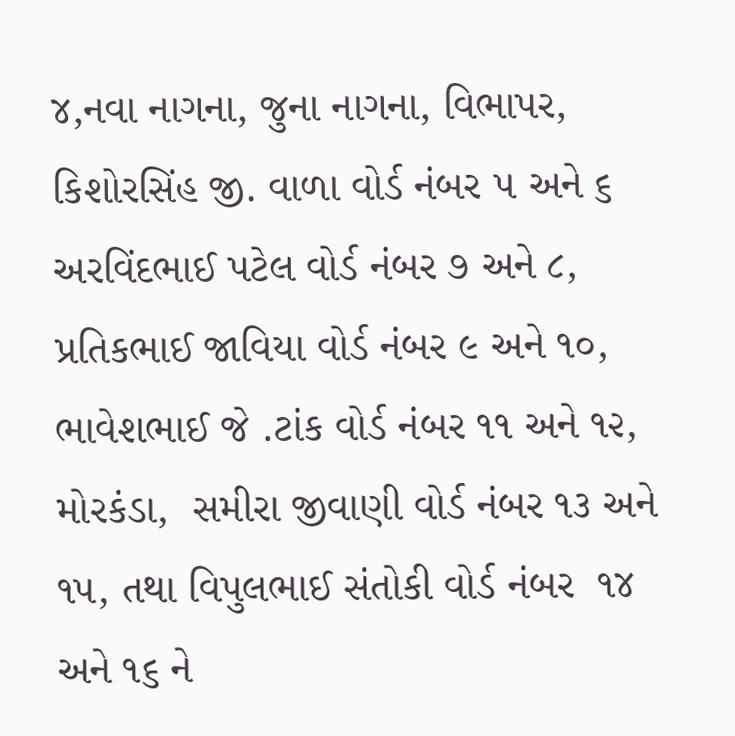૪,નવા નાગના, જુના નાગના, વિભાપર,  કિશોરસિંહ જી. વાળા વોર્ડ નંબર ૫ અને ૬ અરવિંદભાઈ પટેલ વોર્ડ નંબર ૭ અને ૮, પ્રતિકભાઈ જાવિયા વોર્ડ નંબર ૯ અને ૧૦, ભાવેશભાઈ જે .ટાંક વોર્ડ નંબર ૧૧ અને ૧૨, મોરકંડા,  સમીરા જીવાણી વોર્ડ નંબર ૧૩ અને ૧૫, તથા વિપુલભાઈ સંતોકી વોર્ડ નંબર  ૧૪ અને ૧૬ ને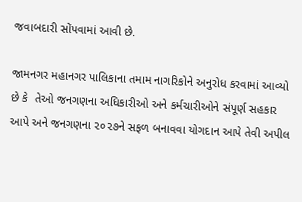જવાબદારી સોંપવામાં આવી છે.

જામનગર મહાનગર પાલિકાના તમામ નાગરિકોને અનુરોધ કરવામાં આવ્યો છે કે  તેઓ જનગણના અધિકારીઓ અને કર્મચારીઓને સંપૂર્ણ સહકાર આપે અને જનગણના ૨૦૨૭ને સફળ બનાવવા યોગદાન આપે તેવી અપીલ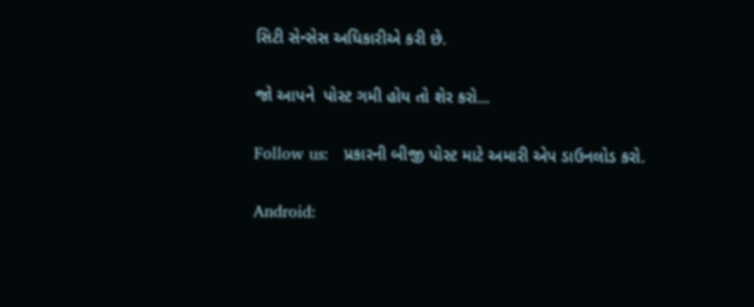સિટી સેન્સેસ અધિકારીએ કરી છે.

જો આપને  પોસ્ટ ગમી હોય તો શેર કરો...

Follow us:   પ્રકારની બીજી પોસ્ટ માટે અમારી એપ ડાઉનલોડ કરો.

Android: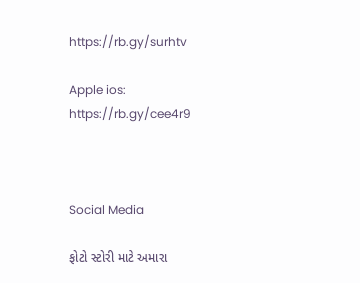https://rb.gy/surhtv

Apple ios: https://rb.gy/cee4r9



Social Media

ફોટો સ્ટોરી માટે અમારા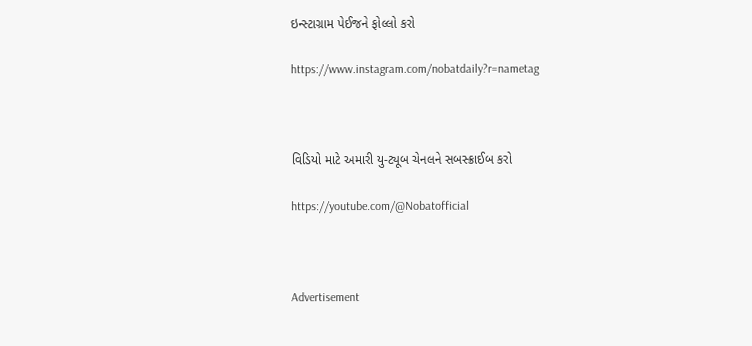ઇન્સ્ટાગ્રામ પેઈજને ફોલ્લો કરો

https://www.instagram.com/nobatdaily?r=nametag



વિડિયો માટે અમારી યુ-ટ્યૂબ ચેનલને સબસ્ક્રાઈબ કરો

https://youtube.com/@Nobatofficial



Advertisement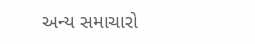અન્ય સમાચારો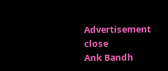Advertisement
close
Ank Bandh